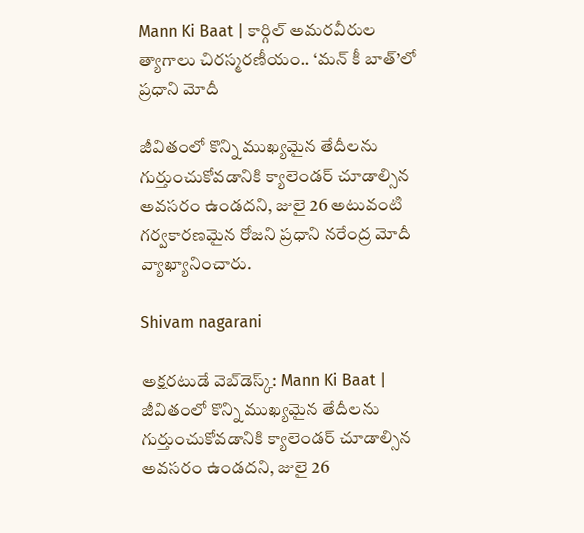Mann Ki Baat | కార్గిల్ అమరవీరుల త్యాగాలు చిరస్మరణీయం.. ‘మన్ కీ బాత్’లో ప్రధాని మోదీ

జీవితంలో కొన్ని ముఖ్యమైన తేదీలను గుర్తుంచుకోవడానికి క్యాలెండర్ చూడాల్సిన అవసరం ఉండదని, జులై 26 అటువంటి గర్వకారణమైన రోజని ప్రధాని నరేంద్ర మోదీ వ్యాఖ్యానించారు.

Shivam nagarani

అక్షరటుడే వెబ్‌డెస్క్: Mann Ki Baat |  జీవితంలో కొన్ని ముఖ్యమైన తేదీలను గుర్తుంచుకోవడానికి క్యాలెండర్ చూడాల్సిన అవసరం ఉండదని, జులై 26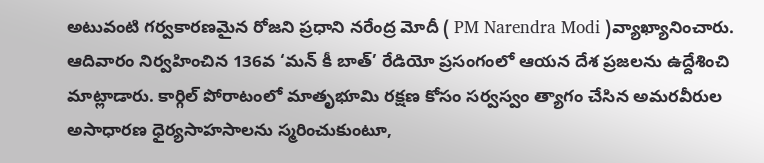అటువంటి గర్వకారణమైన రోజని ప్రధాని నరేంద్ర మోదీ ( PM Narendra Modi )వ్యాఖ్యానించారు. ఆదివారం నిర్వహించిన 136వ ‘మన్ కీ బాత్’ రేడియో ప్రసంగంలో ఆయన దేశ ప్రజలను ఉద్దేశించి మాట్లాడారు. కార్గిల్ పోరాటంలో మాతృభూమి రక్షణ కోసం సర్వస్వం త్యాగం చేసిన అమరవీరుల అసాధారణ ధైర్యసాహసాలను స్మరించుకుంటూ,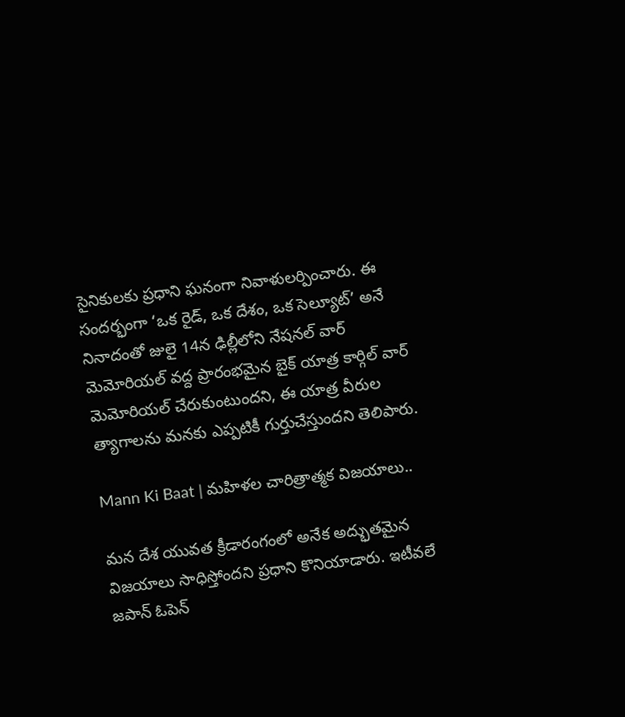సైనికులకు ప్రధాని ఘనంగా నివాళులర్పించారు. ఈ సందర్భంగా ‘ఒక రైడ్, ఒక దేశం, ఒక సెల్యూట్’ అనే నినాదంతో జులై 14న ఢిల్లీలోని నేషనల్ వార్ మెమోరియల్ వద్ద ప్రారంభమైన బైక్ యాత్ర కార్గిల్ వార్ మెమోరియల్ చేరుకుంటుందని, ఈ యాత్ర వీరుల త్యాగాలను మనకు ఎప్పటికీ గుర్తుచేస్తుందని తెలిపారు.

Mann Ki Baat | మహిళల చారిత్రాత్మక విజయాలు..

మన దేశ యువత క్రీడారంగంలో అనేక అద్భుతమైన విజయాలు సాధిస్తోందని ప్రధాని కొనియాడారు. ఇటీవలే జపాన్ ఓపెన్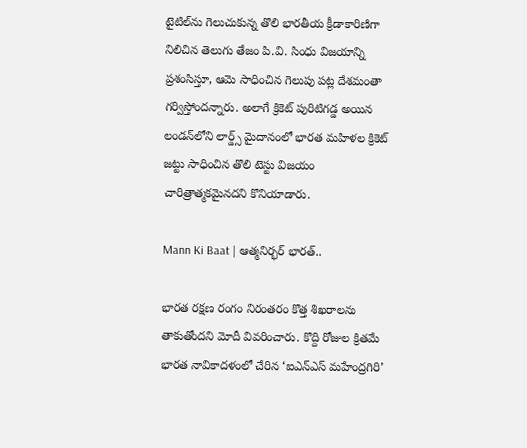టైటిల్‌ను గెలుచుకున్న తొలి భారతీయ క్రీడాకారిణిగా నిలిచిన తెలుగు తేజం పి.వి. సింధు విజయాన్ని ప్రశంసిస్తూ, ఆమె సాధించిన గెలుపు పట్ల దేశమంతా గర్విస్తోందన్నారు. అలాగే క్రికెట్ పురిటిగడ్డ అయిన లండన్‌లోని లార్డ్స్ మైదానంలో భారత మహిళల క్రికెట్ జట్టు సాధించిన తొలి టెస్టు విజయం చారిత్రాత్మకమైనదని కొనియాడారు.

Mann Ki Baat | ఆత్మనిర్భర్ భారత్..

భారత రక్షణ రంగం నిరంతరం కొత్త శిఖరాలను తాకుతోందని మోదీ వివరించారు. కొద్ది రోజుల క్రితమే భారత నావికాదళంలో చేరిన ‘ఐఎన్ఎస్ మహేంద్రగిరి’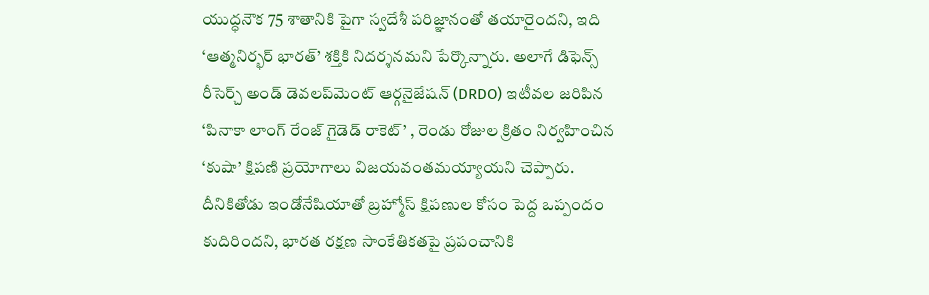యుద్ధనౌక 75 శాతానికి పైగా స్వదేశీ పరిజ్ఞానంతో తయారైందని, ఇది ‘ఆత్మనిర్భర్ భారత్’ శక్తికి నిదర్శనమని పేర్కొన్నారు. అలాగే డిఫెన్స్ రీసెర్చ్ అండ్ డెవలప్‌మెంట్ ఆర్గనైజేషన్ (DRDO) ఇటీవల జరిపిన ‘పినాకా లాంగ్ రేంజ్ గైడెడ్ రాకెట్’ , రెండు రోజుల క్రితం నిర్వహించిన ‘కుషా’ క్షిపణి ప్రయోగాలు విజయవంతమయ్యాయని చెప్పారు. దీనికితోడు ఇండోనేషియాతో బ్రహ్మోస్ క్షిపణుల కోసం పెద్ద ఒప్పందం కుదిరిందని, భారత రక్షణ సాంకేతికతపై ప్రపంచానికి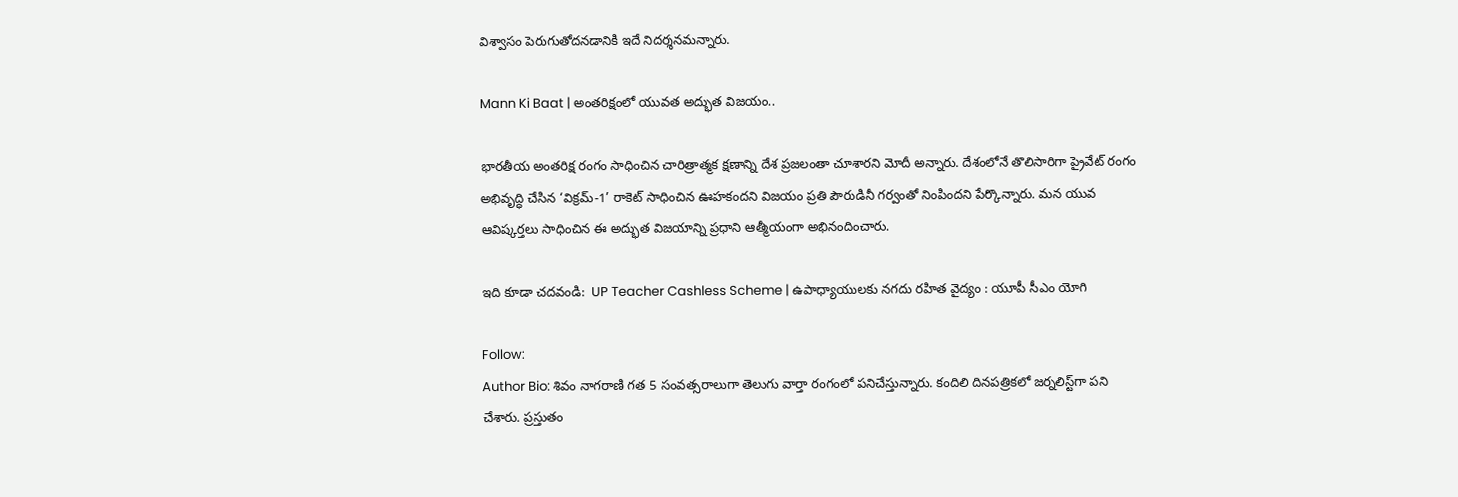విశ్వాసం పెరుగుతోదనడానికి ఇదే నిదర్శనమన్నారు.

Mann Ki Baat | అంతరిక్షంలో యువత అద్భుత విజయం..

భారతీయ అంతరిక్ష రంగం సాధించిన చారిత్రాత్మక క్షణాన్ని దేశ ప్రజలంతా చూశారని మోదీ అన్నారు. దేశంలోనే తొలిసారిగా ప్రైవేట్ రంగం అభివృద్ధి చేసిన ‘విక్రమ్-1’ రాకెట్ సాధించిన ఊహకందని విజయం ప్రతి పౌరుడినీ గర్వంతో నింపిందని పేర్కొన్నారు. మన యువ ఆవిష్కర్తలు సాధించిన ఈ అద్భుత విజయాన్ని ప్రధాని ఆత్మీయంగా అభినందించారు.

ఇది కూడా చదవండి:  UP Teacher Cashless Scheme | ఉపాధ్యాయులకు నగదు రహిత వైద్యం : యూపీ సీఎం యోగి

Follow:
Author Bio: శివం నాగరాణి గత 5 సంవత్సరాలుగా తెలుగు వార్తా రంగంలో పనిచేస్తున్నారు. కందిలి దినపత్రికలో జర్నలిస్ట్‌గా పని చేశారు. ప్రస్తుతం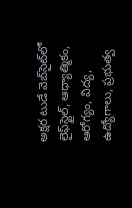అక్షర టుడే వెబ్‌సైట్‌లో లైఫ్‌స్టైల్, ఆధ్యాత్మికం, ఆరోగ్యం, విద్య, ఉద్యోగాలు, ప్రభుత్వ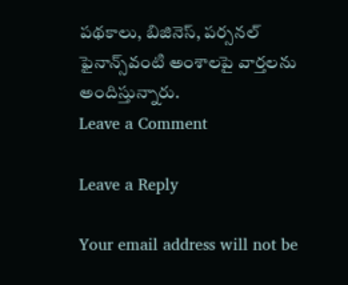పథకాలు, బిజినెస్, పర్సనల్ ఫైనాన్స్‌వంటి అంశాలపై వార్తలను అందిస్తున్నారు.
Leave a Comment

Leave a Reply

Your email address will not be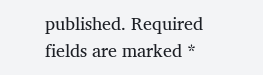published. Required fields are marked *